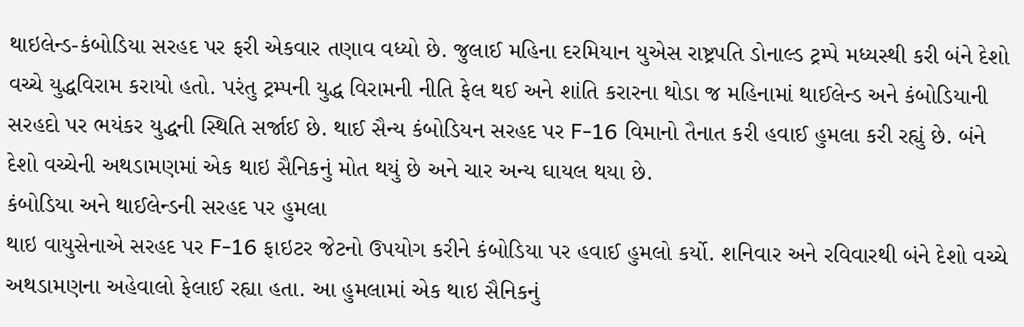થાઇલેન્ડ-કંબોડિયા સરહદ પર ફરી એકવાર તણાવ વધ્યો છે. જુલાઈ મહિના દરમિયાન યુએસ રાષ્ટ્રપતિ ડોનાલ્ડ ટ્રમ્પે મધ્યસ્થી કરી બંને દેશો વચ્ચે યુદ્ધવિરામ કરાયો હતો. પરંતુ ટ્રમ્પની યુદ્ધ વિરામની નીતિ ફેલ થઈ અને શાંતિ કરારના થોડા જ મહિનામાં થાઈલેન્ડ અને કંબોડિયાની સરહદો પર ભયંકર યુદ્ધની સ્થિતિ સર્જાઈ છે. થાઈ સૈન્ય કંબોડિયન સરહદ પર F-16 વિમાનો તૈનાત કરી હવાઈ હુમલા કરી રહ્યું છે. બંને દેશો વચ્ચેની અથડામણમાં એક થાઇ સૈનિકનું મોત થયું છે અને ચાર અન્ય ઘાયલ થયા છે.
કંબોડિયા અને થાઈલેન્ડની સરહદ પર હુમલા
થાઇ વાયુસેનાએ સરહદ પર F-16 ફાઇટર જેટનો ઉપયોગ કરીને કંબોડિયા પર હવાઈ હુમલો કર્યો. શનિવાર અને રવિવારથી બંને દેશો વચ્ચે અથડામણના અહેવાલો ફેલાઈ રહ્યા હતા. આ હુમલામાં એક થાઇ સૈનિકનું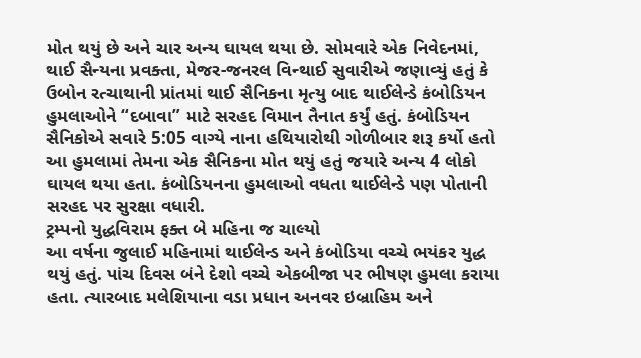મોત થયું છે અને ચાર અન્ય ઘાયલ થયા છે. સોમવારે એક નિવેદનમાં, થાઈ સૈન્યના પ્રવક્તા, મેજર-જનરલ વિન્થાઈ સુવારીએ જણાવ્યું હતું કે ઉબોન રત્ચાથાની પ્રાંતમાં થાઈ સૈનિકના મૃત્યુ બાદ થાઈલેન્ડે કંબોડિયન હુમલાઓને “દબાવા” માટે સરહદ વિમાન તૈનાત કર્યું હતું. કંબોડિયન સૈનિકોએ સવારે 5:05 વાગ્યે નાના હથિયારોથી ગોળીબાર શરૂ કર્યો હતો આ હુમલામાં તેમના એક સૈનિકના મોત થયું હતું જયારે અન્ય 4 લોકો ઘાયલ થયા હતા. કંબોડિયનના હુમલાઓ વધતા થાઈલેન્ડે પણ પોતાની સરહદ પર સુરક્ષા વધારી.
ટ્રમ્પનો યુદ્ધવિરામ ફક્ત બે મહિના જ ચાલ્યો
આ વર્ષના જુલાઈ મહિનામાં થાઈલેન્ડ અને કંબોડિયા વચ્ચે ભયંકર યુદ્ધ થયું હતું. પાંચ દિવસ બંને દેશો વચ્ચે એકબીજા પર ભીષણ હુમલા કરાયા હતા. ત્યારબાદ મલેશિયાના વડા પ્રધાન અનવર ઇબ્રાહિમ અને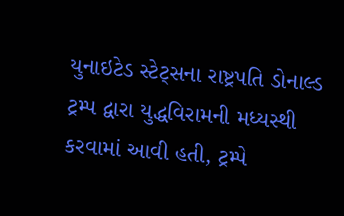યુનાઇટેડ સ્ટેટ્સના રાષ્ટ્રપતિ ડોનાલ્ડ ટ્રમ્પ દ્વારા યુદ્ધવિરામની મધ્યસ્થી કરવામાં આવી હતી, ટ્રમ્પે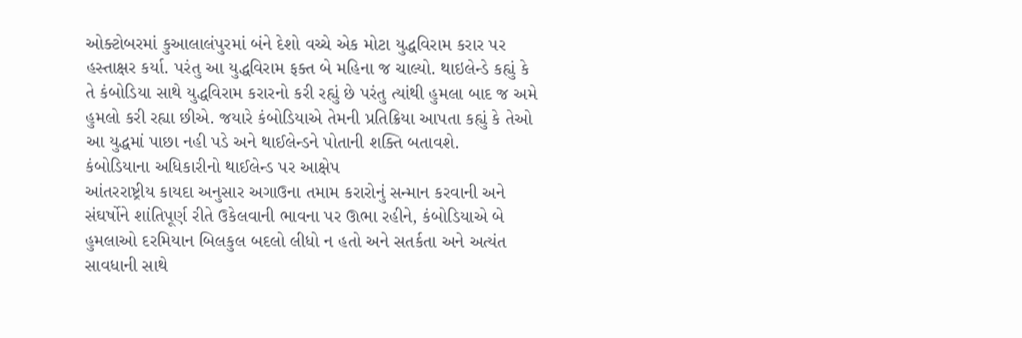ઓક્ટોબરમાં કુઆલાલંપુરમાં બંને દેશો વચ્ચે એક મોટા યુદ્ધવિરામ કરાર પર હસ્તાક્ષર કર્યા. પરંતુ આ યુદ્ધવિરામ ફક્ત બે મહિના જ ચાલ્યો. થાઇલેન્ડે કહ્યું કે તે કંબોડિયા સાથે યુદ્ધવિરામ કરારનો કરી રહ્યું છે પરંતુ ત્યાંથી હુમલા બાદ જ અમે હુમલો કરી રહ્યા છીએ. જયારે કંબોડિયાએ તેમની પ્રતિક્રિયા આપતા કહ્યું કે તેઓ આ યુદ્ધમાં પાછા નહી પડે અને થાઈલેન્ડને પોતાની શક્તિ બતાવશે.
કંબોડિયાના અધિકારીનો થાઈલેન્ડ પર આક્ષેપ
આંતરરાષ્ટ્રીય કાયદા અનુસાર અગાઉના તમામ કરારોનું સન્માન કરવાની અને સંઘર્ષોને શાંતિપૂર્ણ રીતે ઉકેલવાની ભાવના પર ઊભા રહીને, કંબોડિયાએ બે હુમલાઓ દરમિયાન બિલકુલ બદલો લીધો ન હતો અને સતર્કતા અને અત્યંત સાવધાની સાથે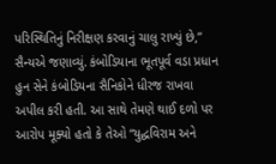પરિસ્થિતિનું નિરીક્ષણ કરવાનું ચાલુ રાખ્યું છે,” સૈન્યએ જણાવ્યું. કંબોડિયાના ભૂતપૂર્વ વડા પ્રધાન હુન સેને કંબોડિયના સૈનિકોને ધીરજ રાખવા અપીલ કરી હતી. આ સાથે તેમણે થાઈ દળો પર આરોપ મૂક્યો હતો કે તેઓ “યુદ્ધવિરામ અને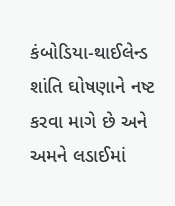કંબોડિયા-થાઈલેન્ડ શાંતિ ઘોષણાને નષ્ટ કરવા માગે છે અને અમને લડાઈમાં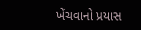ખેંચવાનો પ્રયાસ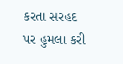કરતા સરહદ પર હુમલા કરી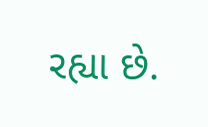રહ્યા છે.